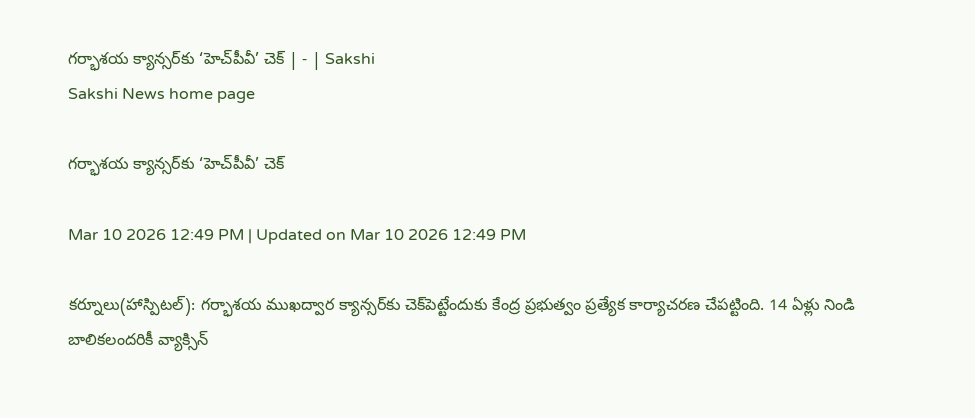గర్భాశయ క్యాన్సర్‌కు ‘హెచ్‌పీవీ’ చెక్‌ | - | Sakshi
Sakshi News home page

గర్భాశయ క్యాన్సర్‌కు ‘హెచ్‌పీవీ’ చెక్‌

Mar 10 2026 12:49 PM | Updated on Mar 10 2026 12:49 PM

కర్నూలు(హాస్పిటల్‌): గర్భాశయ ముఖద్వార క్యాన్సర్‌కు చెక్‌పెట్టేందుకు కేంద్ర ప్రభుత్వం ప్రత్యేక కార్యాచరణ చేపట్టింది. 14 ఏళ్లు నిండి బాలికలందరికీ వ్యాక్సిన్‌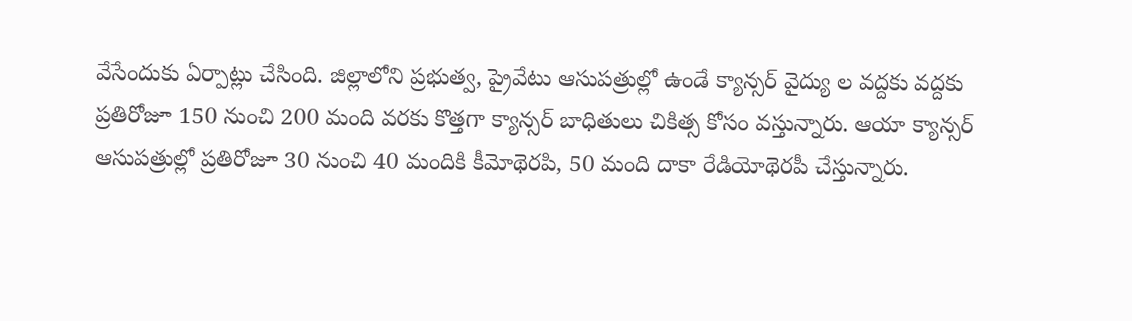వేసేందుకు ఏర్పాట్లు చేసింది. జిల్లాలోని ప్రభుత్వ, ప్రైవేటు ఆసుపత్రుల్లో ఉండే క్యాన్సర్‌ వైద్యు ల వద్దకు వద్దకు ప్రతిరోజూ 150 నుంచి 200 మంది వరకు కొత్తగా క్యాన్సర్‌ బాధితులు చికిత్స కోసం వస్తున్నారు. ఆయా క్యాన్సర్‌ ఆసుపత్రుల్లో ప్రతిరోజూ 30 నుంచి 40 మందికి కీమోథెరపి, 50 మంది దాకా రేడియోథెరపీ చేస్తున్నారు.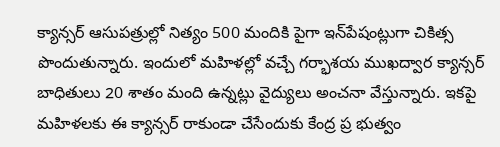క్యాన్సర్‌ ఆసుపత్రుల్లో నిత్యం 500 మందికి పైగా ఇన్‌పేషంట్లుగా చికిత్స పొందుతున్నారు. ఇందులో మహిళల్లో వచ్చే గర్భాశయ ముఖద్వార క్యాన్సర్‌ బాధితులు 20 శాతం మంది ఉన్నట్లు వైద్యులు అంచనా వేస్తున్నారు. ఇకపై మహిళలకు ఈ క్యాన్సర్‌ రాకుండా చేసేందుకు కేంద్ర ప్ర భుత్వం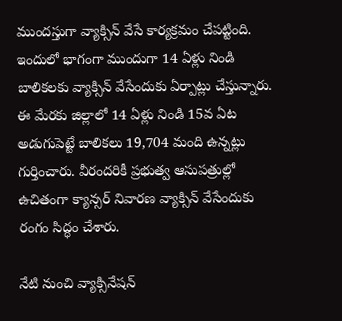ముందస్తుగా వ్యాక్సిన్‌ వేసే కార్యక్రమం చేపట్టింది. ఇందులో భాగంగా ముందుగా 14 ఏళ్లు నిండి బాలికలకు వ్యాక్సిన్‌ వేసేందుకు ఏర్పాట్లు చేస్తున్నారు. ఈ మేరకు జిల్లాలో 14 ఏళ్లు నిండి 15వ ఏట అడుగుపెట్టే బాలికలు 19,704 మంది ఉన్నట్లు గుర్తించారు. వీరందరికీ ప్రభుత్వ ఆసుపత్రుల్లో ఉచితంగా క్యాన్సర్‌ నివారణ వ్యాక్సిన్‌ వేసేందుకు రంగం సిద్ధం చేశారు.

నేటి నుంచి వ్యాక్సినేషన్‌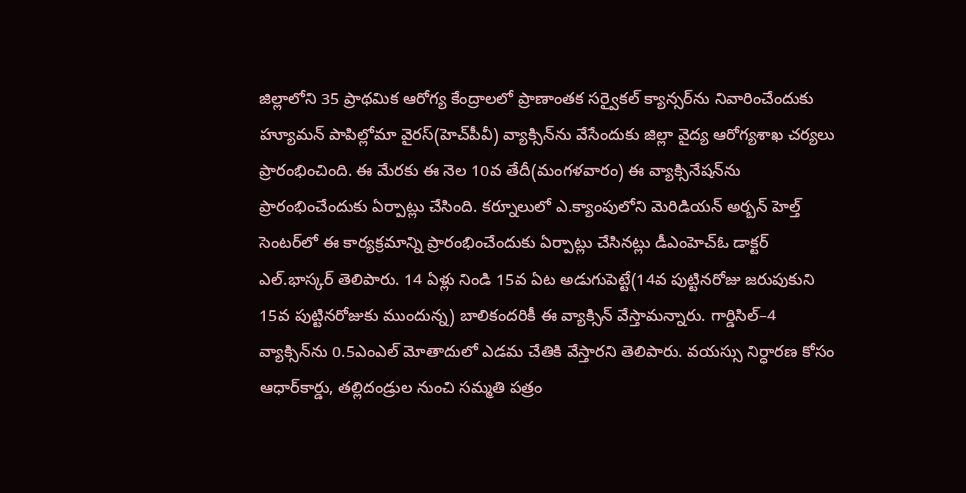జిల్లాలోని 35 ప్రాథమిక ఆరోగ్య కేంద్రాలలో ప్రాణాంతక సర్వైకల్‌ క్యాన్సర్‌ను నివారించేందుకు హ్యూమన్‌ పాపిల్లోమా వైరస్‌(హెచ్‌పీవీ) వ్యాక్సిన్‌ను వేసేందుకు జిల్లా వైద్య ఆరోగ్యశాఖ చర్యలు ప్రారంభించింది. ఈ మేరకు ఈ నెల 10వ తేదీ(మంగళవారం) ఈ వ్యాక్సినేషన్‌ను ప్రారంభించేందుకు ఏర్పాట్లు చేసింది. కర్నూలులో ఎ.క్యాంపులోని మెరిడియన్‌ అర్బన్‌ హెల్త్‌ సెంటర్‌లో ఈ కార్యక్రమాన్ని ప్రారంభించేందుకు ఏర్పాట్లు చేసినట్లు డీఎంహెచ్‌ఓ డాక్టర్‌ ఎల్‌.భాస్కర్‌ తెలిపారు. 14 ఏళ్లు నిండి 15వ ఏట అడుగుపెట్టే(14వ పుట్టినరోజు జరుపుకుని 15వ పుట్టినరోజుకు ముందున్న) బాలికందరికీ ఈ వ్యాక్సిన్‌ వేస్తామన్నారు. గార్డిసిల్‌–4 వ్యాక్సిన్‌ను 0.5ఎంఎల్‌ మోతాదులో ఎడమ చేతికి వేస్తారని తెలిపారు. వయస్సు నిర్ధారణ కోసం ఆధార్‌కార్డు, తల్లిదండ్రుల నుంచి సమ్మతి పత్రం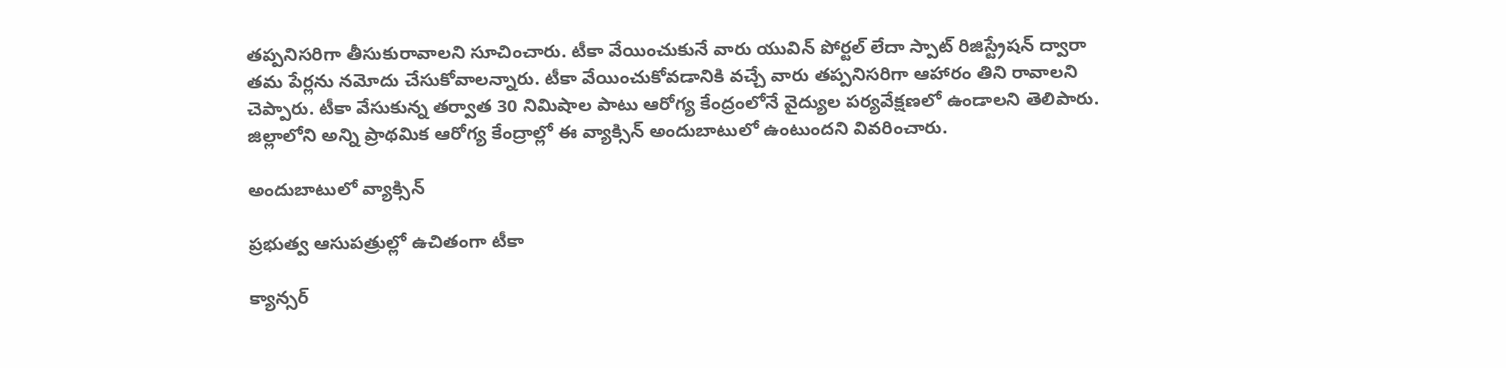తప్పనిసరిగా తీసుకురావాలని సూచించారు. టీకా వేయించుకునే వారు యువిన్‌ పోర్టల్‌ లేదా స్పాట్‌ రిజిస్ట్రేషన్‌ ద్వారా తమ పేర్లను నమోదు చేసుకోవాలన్నారు. టీకా వేయించుకోవడానికి వచ్చే వారు తప్పనిసరిగా ఆహారం తిని రావాలని చెప్పారు. టీకా వేసుకున్న తర్వాత 30 నిమిషాల పాటు ఆరోగ్య కేంద్రంలోనే వైద్యుల పర్యవేక్షణలో ఉండాలని తెలిపారు. జిల్లాలోని అన్ని ప్రాథమిక ఆరోగ్య కేంద్రాల్లో ఈ వ్యాక్సిన్‌ అందుబాటులో ఉంటుందని వివరించారు.

అందుబాటులో వ్యాక్సిన్‌

ప్రభుత్వ ఆసుపత్రుల్లో ఉచితంగా టీకా

క్యాన్సర్‌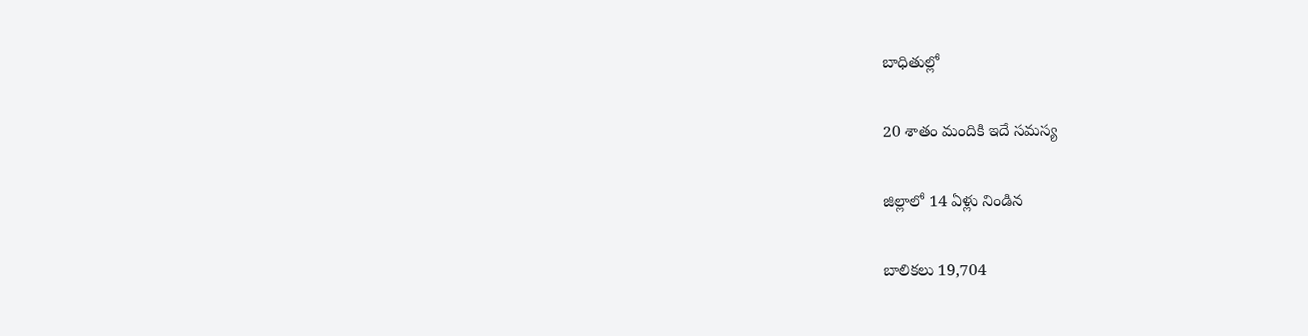బాధితుల్లో

20 శాతం మందికి ఇదే సమస్య

జిల్లాలో 14 ఏళ్లు నిండిన

బాలికలు 19,704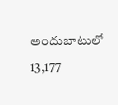అందుబాటులో 13,177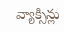వ్యాక్సిన్లు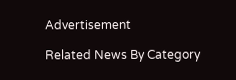Advertisement

Related News By Category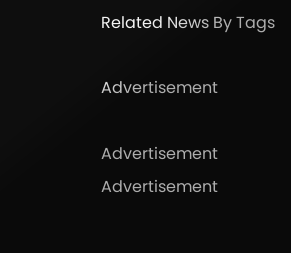Related News By Tags

Advertisement

Advertisement
Advertisement